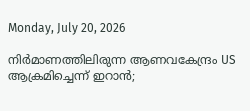Monday, July 20, 2026

നിർമാണത്തിലിരുന്ന ആണവകേന്ദ്രം US ആക്രമിച്ചെന്ന് ഇറാൻ;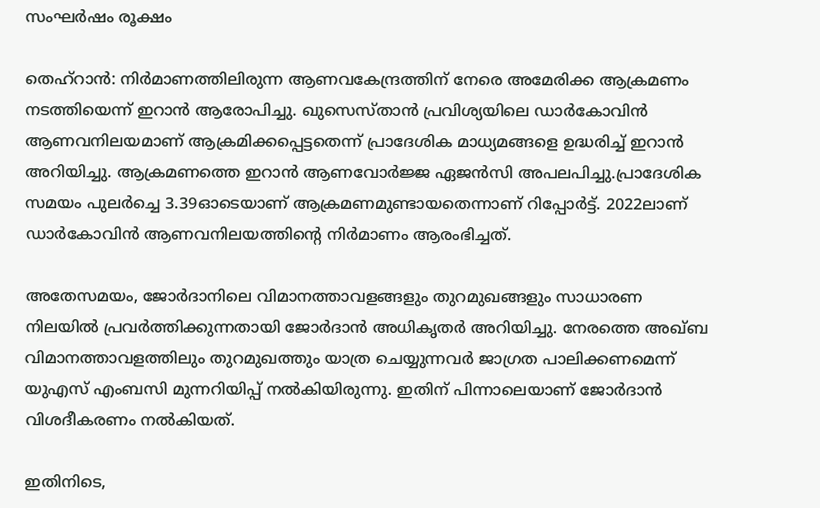സംഘർഷം രൂക്ഷം

തെഹ്‌റാൻ: നിർമാണത്തിലിരുന്ന ആണവകേന്ദ്രത്തിന് നേരെ അമേരിക്ക ആക്രമണം നടത്തിയെന്ന് ഇറാൻ ആരോപിച്ചു. ഖുസെസ്താൻ പ്രവിശ്യയിലെ ഡാർകോവിൻ ആണവനിലയമാണ് ആക്രമിക്കപ്പെട്ടതെന്ന് പ്രാദേശിക മാധ്യമങ്ങളെ ഉദ്ധരിച്ച് ഇറാൻ അറിയിച്ചു. ആക്രമണത്തെ ഇറാൻ ആണവോർജ്ജ ഏജൻസി അപലപിച്ചു.പ്രാദേശിക സമയം പുലർച്ചെ 3.39ഓടെയാണ് ആക്രമണമുണ്ടായതെന്നാണ് റിപ്പോർട്ട്. 2022ലാണ് ഡാർകോവിൻ ആണവനിലയത്തിന്റെ നിർമാണം ആരംഭിച്ചത്.

അതേസമയം, ജോർദാനിലെ വിമാനത്താവളങ്ങളും തുറമുഖങ്ങളും സാധാരണ നിലയിൽ പ്രവർത്തിക്കുന്നതായി ജോർദാൻ അധികൃതർ അറിയിച്ചു. നേരത്തെ അഖ്ബ വിമാനത്താവളത്തിലും തുറമുഖത്തും യാത്ര ചെയ്യുന്നവർ ജാഗ്രത പാലിക്കണമെന്ന് യുഎസ് എംബസി മുന്നറിയിപ്പ് നൽകിയിരുന്നു. ഇതിന് പിന്നാലെയാണ് ജോർദാൻ വിശദീകരണം നൽകിയത്.

ഇതിനിടെ,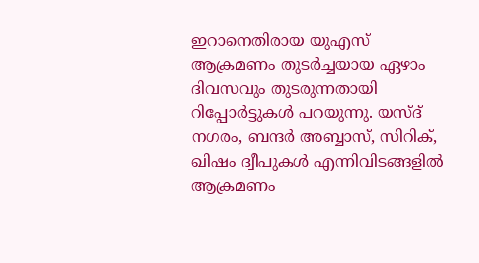ഇറാനെതിരായ യുഎസ് ആക്രമണം തുടർച്ചയായ ഏഴാം ദിവസവും തുടരുന്നതായി റിപ്പോർട്ടുകൾ പറയുന്നു. യസ്ദ് നഗരം, ബന്ദർ അബ്ബാസ്, സിറിക്, ഖിഷം ദ്വീപുകൾ എന്നിവിടങ്ങളിൽ ആക്രമണം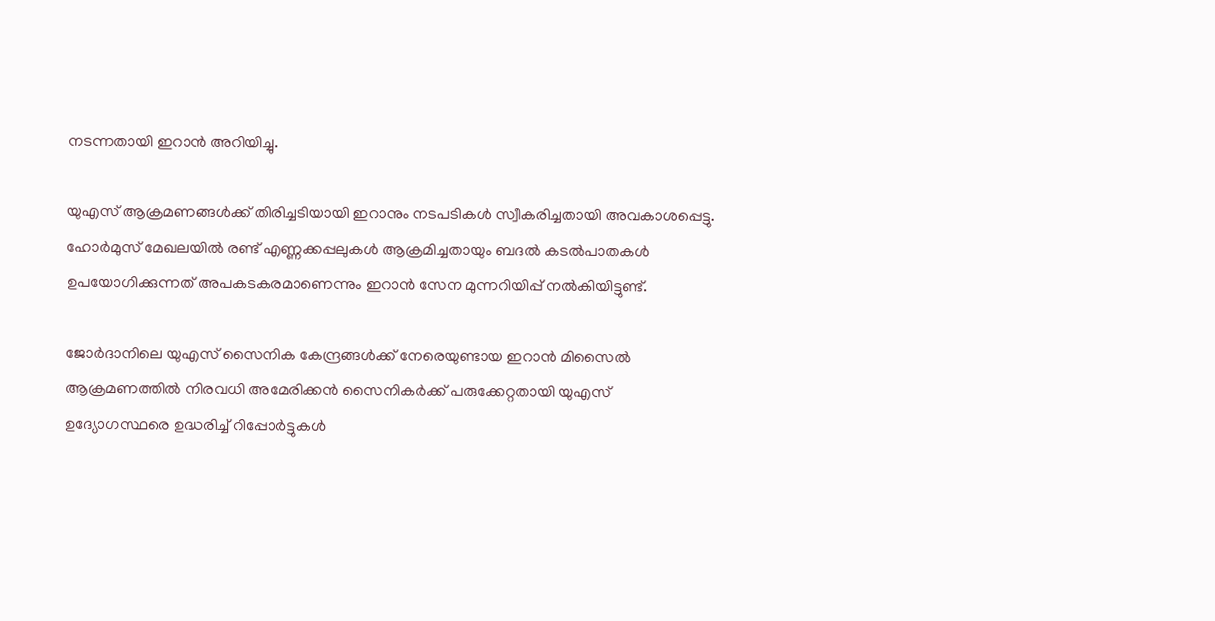നടന്നതായി ഇറാൻ അറിയിച്ചു.

യുഎസ് ആക്രമണങ്ങൾക്ക് തിരിച്ചടിയായി ഇറാനും നടപടികൾ സ്വീകരിച്ചതായി അവകാശപ്പെട്ടു. ഹോർമുസ് മേഖലയിൽ രണ്ട് എണ്ണക്കപ്പലുകൾ ആക്രമിച്ചതായും ബദൽ കടൽപാതകൾ ഉപയോഗിക്കുന്നത് അപകടകരമാണെന്നും ഇറാൻ സേന മുന്നറിയിപ്പ് നൽകിയിട്ടുണ്ട്.

ജോർദാനിലെ യുഎസ് സൈനിക കേന്ദ്രങ്ങൾക്ക് നേരെയുണ്ടായ ഇറാൻ മിസൈൽ ആക്രമണത്തിൽ നിരവധി അമേരിക്കൻ സൈനികർക്ക് പരുക്കേറ്റതായി യുഎസ് ഉദ്യോഗസ്ഥരെ ഉദ്ധരിച്ച് റിപ്പോർട്ടുകൾ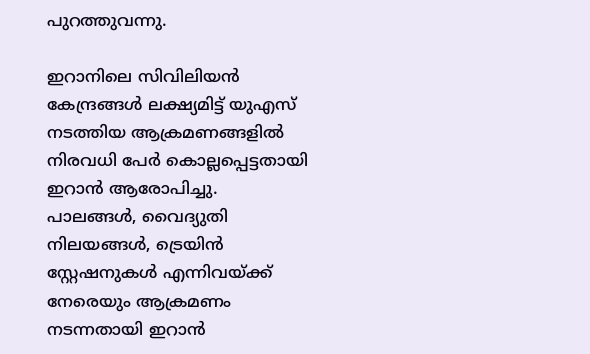പുറത്തുവന്നു.

ഇറാനിലെ സിവിലിയൻ കേന്ദ്രങ്ങൾ ലക്ഷ്യമിട്ട് യുഎസ് നടത്തിയ ആക്രമണങ്ങളിൽ നിരവധി പേർ കൊല്ലപ്പെട്ടതായി ഇറാൻ ആരോപിച്ചു. പാലങ്ങൾ, വൈദ്യുതി നിലയങ്ങൾ, ട്രെയിൻ സ്റ്റേഷനുകൾ എന്നിവയ്ക്ക് നേരെയും ആക്രമണം നടന്നതായി ഇറാൻ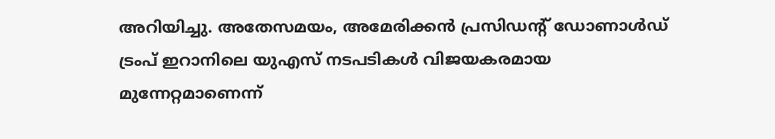അറിയിച്ചു. അതേസമയം, അമേരിക്കൻ പ്രസിഡന്റ് ഡോണാൾഡ് ട്രംപ് ഇറാനിലെ യുഎസ് നടപടികൾ വിജയകരമായ മുന്നേറ്റമാണെന്ന്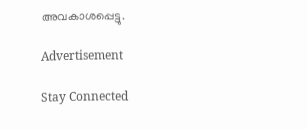അവകാശപ്പെട്ടു.

Advertisement

Stay Connected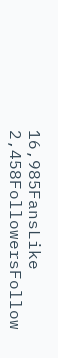16,985FansLike
2,458FollowersFollow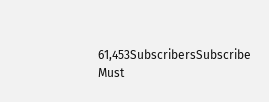61,453SubscribersSubscribe
Must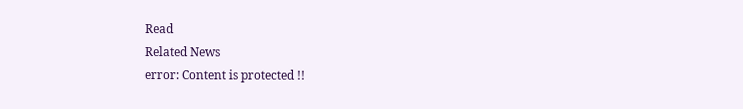Read
Related News
error: Content is protected !!